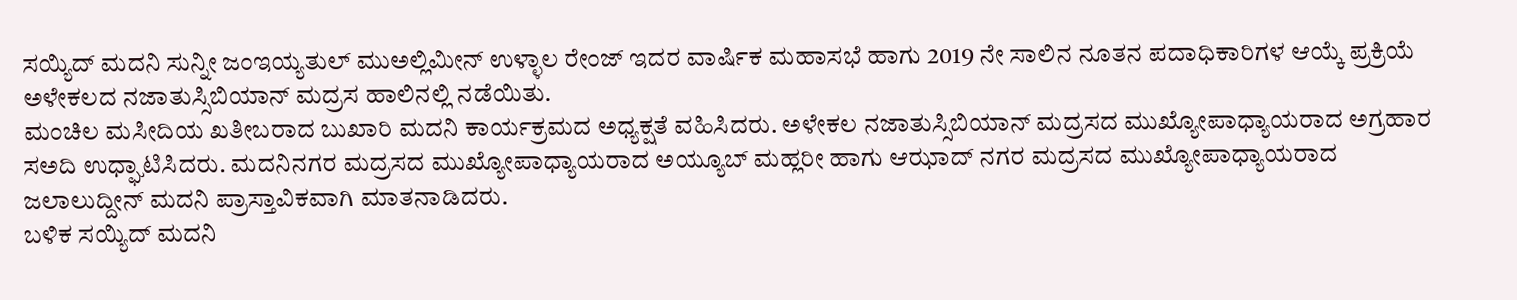ಸಯ್ಯಿದ್ ಮದನಿ ಸುನ್ನೀ ಜಂಇಯ್ಯತುಲ್ ಮುಅಲ್ಲಿಮೀನ್ ಉಳ್ಳಾಲ ರೇಂಜ್ ಇದರ ವಾರ್ಷಿಕ ಮಹಾಸಭೆ ಹಾಗು 2019 ನೇ ಸಾಲಿನ ನೂತನ ಪದಾಧಿಕಾರಿಗಳ ಆಯ್ಕೆ ಪ್ರಕ್ರಿಯೆ ಅಳೇಕಲದ ನಜಾತುಸ್ಸಿಬಿಯಾನ್ ಮದ್ರಸ ಹಾಲಿನಲ್ಲಿ ನಡೆಯಿತು.
ಮಂಚಿಲ ಮಸೀದಿಯ ಖತೀಬರಾದ ಬುಖಾರಿ ಮದನಿ ಕಾರ್ಯಕ್ರಮದ ಅಧ್ಯಕ್ಷತೆ ವಹಿಸಿದರು. ಅಳೇಕಲ ನಜಾತುಸ್ಸಿಬಿಯಾನ್ ಮದ್ರಸದ ಮುಖ್ಯೋಪಾಧ್ಯಾಯರಾದ ಅಗ್ರಹಾರ ಸಅದಿ ಉಧ್ಘಾಟಿಸಿದರು. ಮದನಿನಗರ ಮದ್ರಸದ ಮುಖ್ಯೋಪಾಧ್ಯಾಯರಾದ ಅಯ್ಯೂಬ್ ಮಹ್ಲರೀ ಹಾಗು ಆಝಾದ್ ನಗರ ಮದ್ರಸದ ಮುಖ್ಯೋಪಾಧ್ಯಾಯರಾದ ಜಲಾಲುದ್ದೀನ್ ಮದನಿ ಪ್ರಾಸ್ತಾವಿಕವಾಗಿ ಮಾತನಾಡಿದರು.
ಬಳಿಕ ಸಯ್ಯಿದ್ ಮದನಿ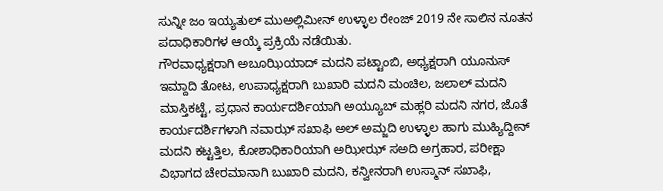ಸುನ್ನೀ ಜಂ ಇಯ್ಯತುಲ್ ಮುಅಲ್ಲಿಮೀನ್ ಉಳ್ಳಾಲ ರೇಂಜ್ 2019 ನೇ ಸಾಲಿನ ನೂತನ ಪದಾಧಿಕಾರಿಗಳ ಆಯ್ಕೆ ಪ್ರಕ್ರಿಯೆ ನಡೆಯಿತು.
ಗೌರವಾಧ್ಯಕ್ಷರಾಗಿ ಅಬೂಝಿಯಾದ್ ಮದನಿ ಪಟ್ಟಾಂಬಿ, ಅಧ್ಯಕ್ಷರಾಗಿ ಯೂನುಸ್ ಇಮ್ದಾದಿ ತೋಟ, ಉಪಾಧ್ಯಕ್ಷರಾಗಿ ಬುಖಾರಿ ಮದನಿ ಮಂಚಿಲ, ಜಲಾಲ್ ಮದನಿ ಮಾಸ್ತಿಕಟ್ಟೆ, ಪ್ರಧಾನ ಕಾರ್ಯದರ್ಶಿಯಾಗಿ ಅಯ್ಯೂಬ್ ಮಹ್ಲರಿ ಮದನಿ ನಗರ, ಜೊತೆ ಕಾರ್ಯದರ್ಶಿಗಳಾಗಿ ನವಾಝ್ ಸಖಾಫಿ ಅಲ್ ಅಮ್ಜದಿ ಉಳ್ಳಾಲ ಹಾಗು ಮುಹ್ಯಿದ್ದೀನ್ ಮದನಿ ಕಟ್ಟತ್ತಿಲ, ಕೋಶಾಧಿಕಾರಿಯಾಗಿ ಅಝೀಝ್ ಸಅದಿ ಅಗ್ರಹಾರ, ಪರೀಕ್ಷಾ ವಿಭಾಗದ ಚೇರಮಾನಾಗಿ ಬುಖಾರಿ ಮದನಿ, ಕನ್ವೀನರಾಗಿ ಉಸ್ಮಾನ್ ಸಖಾಫಿ,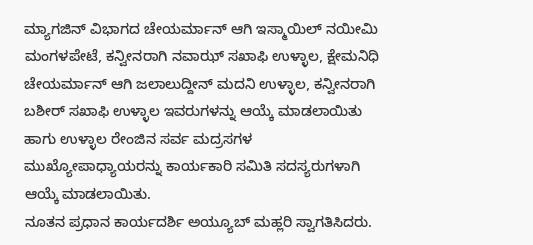ಮ್ಯಾಗಜಿನ್ ವಿಭಾಗದ ಚೇಯರ್ಮಾನ್ ಆಗಿ ಇಸ್ಮಾಯಿಲ್ ನಯೀಮಿ ಮಂಗಳಪೇಟೆ, ಕನ್ವೀನರಾಗಿ ನವಾಝ್ ಸಖಾಫಿ ಉಳ್ಳಾಲ, ಕ್ಷೇಮನಿಧಿ ಚೇಯರ್ಮಾನ್ ಆಗಿ ಜಲಾಲುದ್ದೀನ್ ಮದನಿ ಉಳ್ಳಾಲ, ಕನ್ವೀನರಾಗಿ ಬಶೀರ್ ಸಖಾಫಿ ಉಳ್ಳಾಲ ಇವರುಗಳನ್ನು ಆಯ್ಕೆ ಮಾಡಲಾಯಿತು ಹಾಗು ಉಳ್ಳಾಲ ರೇಂಜಿನ ಸರ್ವ ಮದ್ರಸಗಳ ಮುಖ್ಯೋಪಾಧ್ಯಾಯರನ್ನು ಕಾರ್ಯಕಾರಿ ಸಮಿತಿ ಸದಸ್ಯರುಗಳಾಗಿ ಆಯ್ಕೆ ಮಾಡಲಾಯಿತು.
ನೂತನ ಪ್ರಧಾನ ಕಾರ್ಯದರ್ಶಿ ಅಯ್ಯೂಬ್ ಮಹ್ಲರಿ ಸ್ವಾಗತಿಸಿದರು.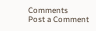Comments
Post a Comment